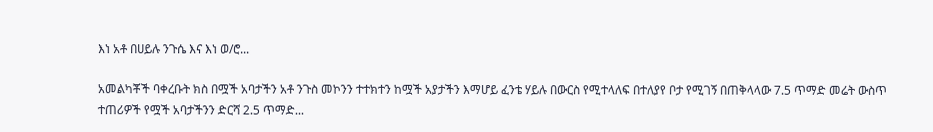እነ አቶ በሀይሉ ንጉሴ እና እነ ወ/ሮ...

አመልካቾች ባቀረቡት ክስ በሟች አባታችን አቶ ንጉስ መኮንን ተተክተን ከሟች አያታችን እማሆይ ፈንቴ ሃይሉ በውርስ የሚተላለፍ በተለያየ ቦታ የሚገኝ በጠቅላላው 7.5 ጥማድ መሬት ውስጥ ተጠሪዎች የሟች አባታችንን ድርሻ 2.5 ጥማድ...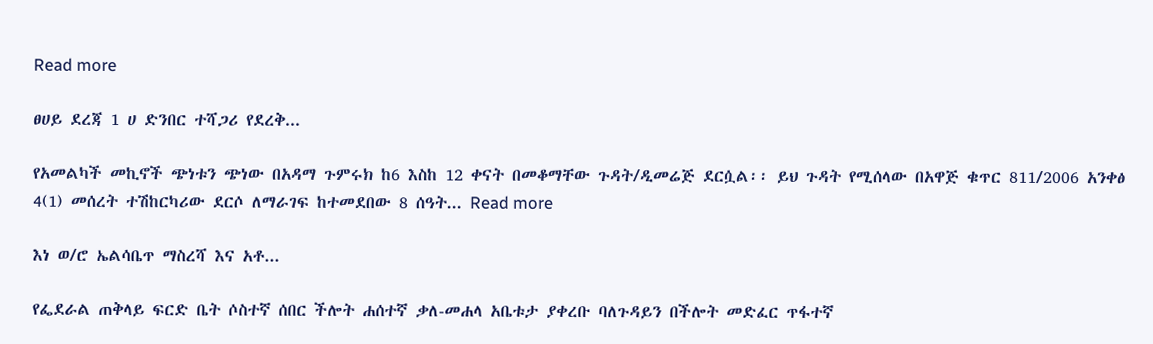Read more

ፀሀይ ደረጃ 1 ሀ ድንበር ተሻጋሪ የደረቅ...

የአመልካች መኪኖች ጭነቱን ጭነው በአዳማ ጉምሩክ ከ6 እስከ 12 ቀናት በመቆማቸው ጉዳት/ዲመሬጅ ደርሷል፡፡ ይህ ጉዳት የሚሰላው በአዋጅ ቁጥር 811/2006 አንቀፅ 4(1) መሰረት ተሽከርካሪው ደርሶ ለማራገፍ ከተመደበው 8 ሰዓት... Read more

እነ ወ/ሮ ኤልሳቤጥ ማስረሻ እና አቶ...

የፌደራል ጠቅላይ ፍርድ ቤት ሶስተኛ ሰበር ችሎት ሐሰተኛ ቃለ-መሐላ አቤቱታ ያቀረቡ ባለጉዳይን በችሎት መድፈር ጥፋተኛ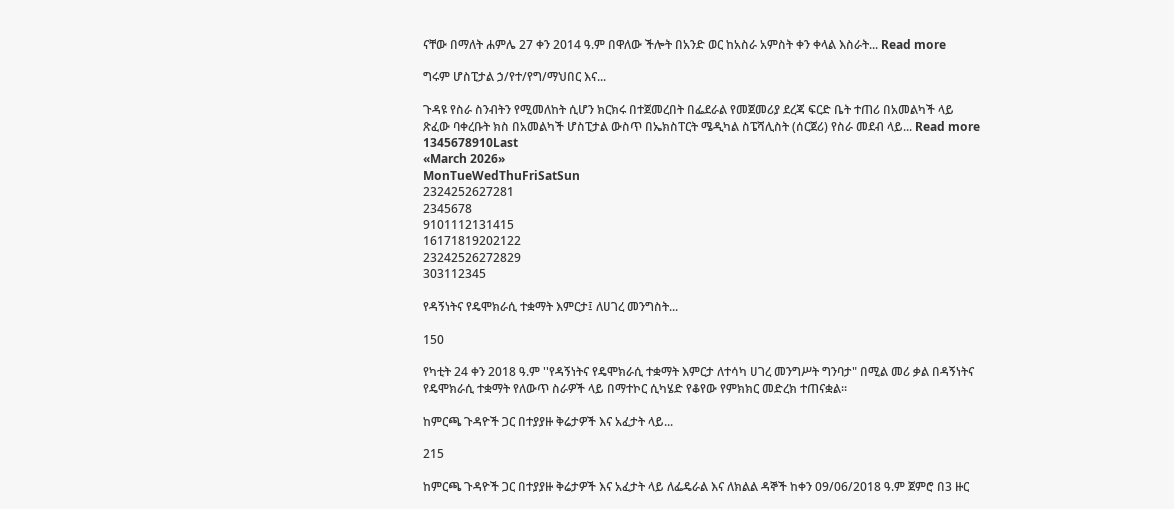ናቸው በማለት ሐምሌ 27 ቀን 2014 ዓ.ም በዋለው ችሎት በአንድ ወር ከአስራ አምስት ቀን ቀላል እስራት... Read more

ግሩም ሆስፒታል ኃ/የተ/የግ/ማህበር እና...

ጉዳዩ የስራ ስንብትን የሚመለከት ሲሆን ክርክሩ በተጀመረበት በፌደራል የመጀመሪያ ደረጃ ፍርድ ቤት ተጠሪ በአመልካች ላይ ጽፈው ባቀረቡት ክስ በአመልካች ሆስፒታል ውስጥ በኤክስፐርት ሜዲካል ስፔሻሊስት (ሰርጀሪ) የስራ መደብ ላይ... Read more
1345678910Last
«March 2026»
MonTueWedThuFriSatSun
2324252627281
2345678
9101112131415
16171819202122
23242526272829
303112345

የዳኝነትና የዴሞክራሲ ተቋማት እምርታ፤ ለሀገረ መንግስት...

150

የካቲት 24 ቀን 2018 ዓ.ም ''የዳኝነትና የዴሞክራሲ ተቋማት እምርታ ለተሳካ ሀገረ መንግሥት ግንባታ" በሚል መሪ ቃል በዳኝነትና የዴሞክራሲ ተቋማት የለውጥ ስራዎች ላይ በማተኮር ሲካሄድ የቆየው የምክክር መድረክ ተጠናቋል።

ከምርጫ ጉዳዮች ጋር በተያያዙ ቅሬታዎች እና አፈታት ላይ...

215

ከምርጫ ጉዳዮች ጋር በተያያዙ ቅሬታዎች እና አፈታት ላይ ለፌዴራል እና ለክልል ዳኞች ከቀን 09/06/2018 ዓ.ም ጀምሮ በ3 ዙር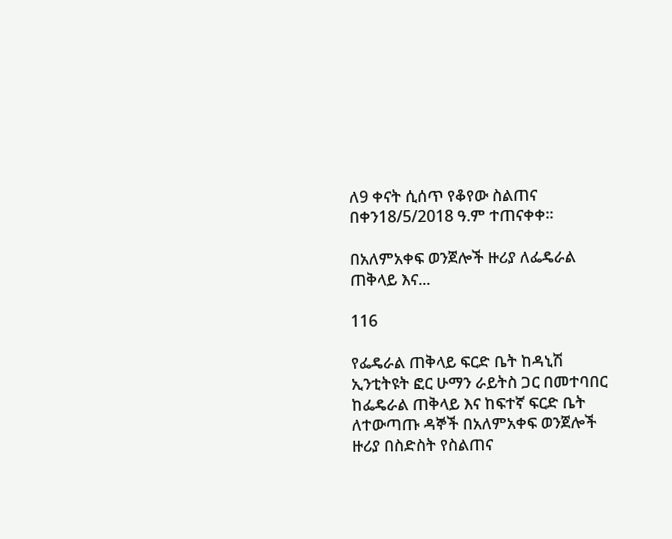ለ9 ቀናት ሲሰጥ የቆየው ስልጠና በቀን18/5/2018 ዓ.ም ተጠናቀቀ፡፡

በአለምአቀፍ ወንጀሎች ዙሪያ ለፌዴራል ጠቅላይ እና...

116

የፌዴራል ጠቅላይ ፍርድ ቤት ከዳኒሽ ኢንቲትዩት ፎር ሁማን ራይትስ ጋር በመተባበር ከፌዴራል ጠቅላይ እና ከፍተኛ ፍርድ ቤት ለተውጣጡ ዳኞች በአለምአቀፍ ወንጀሎች ዙሪያ በስድስት የስልጠና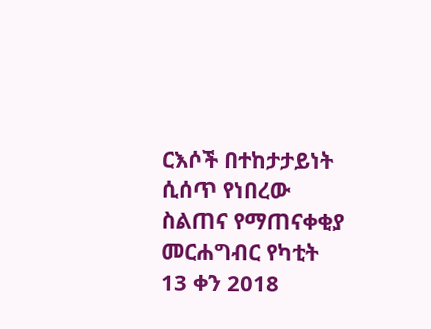ርእሶች በተከታታይነት ሲሰጥ የነበረው ስልጠና የማጠናቀቂያ መርሐግብር የካቲት 13 ቀን 2018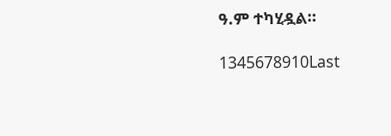ዓ.ም ተካሂዷል።

1345678910Last